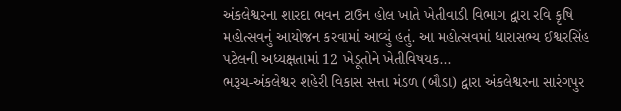અંકલેશ્વરના શારદા ભવન ટાઉન હોલ ખાતે ખેતીવાડી વિભાગ દ્વારા રવિ કૃષિ મહોત્સવનું આયોજન કરવામાં આવ્યું હતું. આ મહોત્સવમાં ધારાસભ્ય ઈશ્વરસિંહ પટેલની અધ્યક્ષતામાં 12 ખેડૂતોને ખેતીવિષયક...
ભરૂચ-અંકલેશ્વર શહેરી વિકાસ સત્તા મંડળ (બૌડા) દ્વારા અંકલેશ્વરના સારંગપુર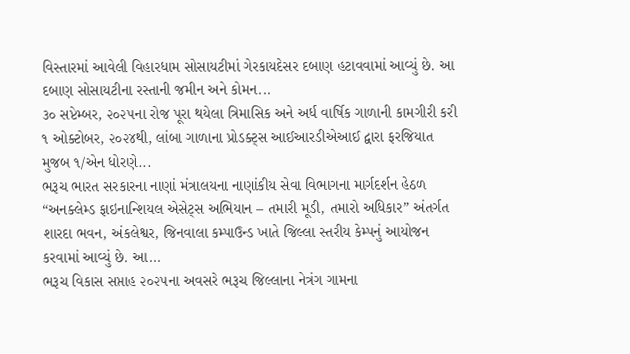વિસ્તારમાં આવેલી વિહારધામ સોસાયટીમાં ગેરકાયદેસર દબાણ હટાવવામાં આવ્યું છે. આ દબાણ સોસાયટીના રસ્તાની જમીન અને કોમન...
૩૦ સપ્ટેમ્બર, ૨૦૨૫ના રોજ પૂરા થયેલા ત્રિમાસિક અને અર્ધ વાર્ષિક ગાળાની કામગીરી કરી ૧ ઓક્ટોબર, ૨૦૨૪થી, લાંબા ગાળાના પ્રોડક્ટ્સ આઈઆરડીએઆઈ દ્વારા ફરજિયાત મુજબ ૧/એન ધોરણે...
ભરૂચ ભારત સરકારના નાણાં મંત્રાલયના નાણાંકીય સેવા વિભાગના માર્ગદર્શન હેઠળ “અનક્લેમ્ડ ફાઇનાન્શિયલ એસેટ્સ અભિયાન – તમારી મૂડી, તમારો અધિકાર” અંતર્ગત શારદા ભવન, અંકલેશ્વર, જિનવાલા કમ્પાઉન્ડ ખાતે જિલ્લા સ્તરીય કેમ્પનું આયોજન કરવામાં આવ્યું છે. આ...
ભરૂચ વિકાસ સપ્તાહ ૨૦૨૫ના અવસરે ભરૂચ જિલ્લાના નેત્રંગ ગામના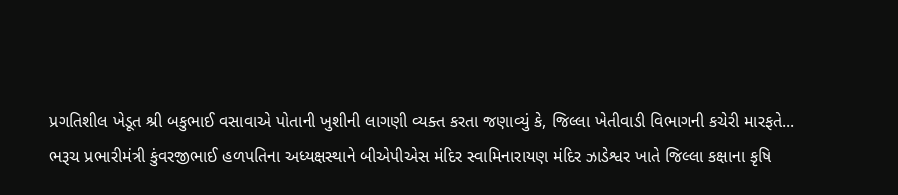પ્રગતિશીલ ખેડૂત શ્રી બકુભાઈ વસાવાએ પોતાની ખુશીની લાગણી વ્યક્ત કરતા જણાવ્યું કે, જિલ્લા ખેતીવાડી વિભાગની કચેરી મારફતે...
ભરૂચ પ્રભારીમંત્રી કુંવરજીભાઈ હળપતિના અધ્યક્ષસ્થાને બીએપીએસ મંદિર સ્વામિનારાયણ મંદિર ઝાડેશ્વર ખાતે જિલ્લા કક્ષાના કૃષિ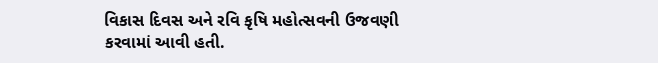વિકાસ દિવસ અને રવિ કૃષિ મહોત્સવની ઉજવણી કરવામાં આવી હતી.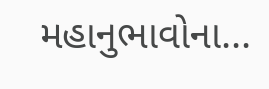મહાનુભાવોના...